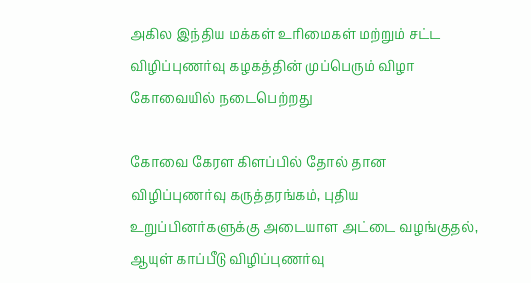அகில இந்திய மக்கள் உரிமைகள் மற்றும் சட்ட விழிப்புணர்வு கழகத்தின் முப்பெரும் விழா கோவையில் நடைபெற்றது

கோவை கேரள கிளப்பில் தோல் தான விழிப்புணர்வு கருத்தரங்கம், புதிய உறுப்பினர்களுக்கு அடையாள அட்டை வழங்குதல், ஆயுள் காப்பீடு விழிப்புணர்வு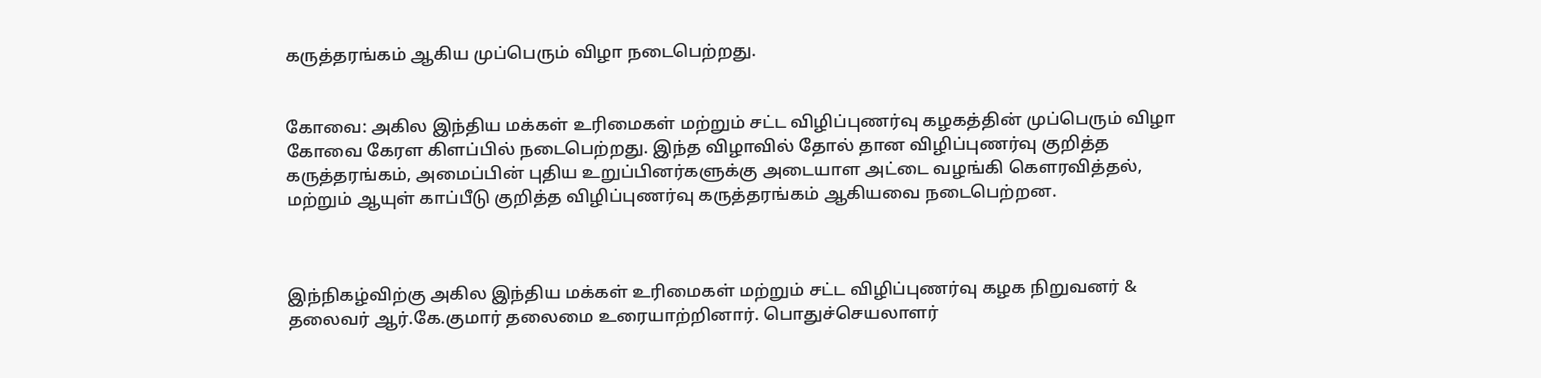கருத்தரங்கம் ஆகிய முப்பெரும் விழா நடைபெற்றது.


கோவை: அகில இந்திய மக்கள் உரிமைகள் மற்றும் சட்ட விழிப்புணர்வு கழகத்தின் முப்பெரும் விழா கோவை கேரள கிளப்பில் நடைபெற்றது. இந்த விழாவில் தோல் தான விழிப்புணர்வு குறித்த கருத்தரங்கம், அமைப்பின் புதிய உறுப்பினர்களுக்கு அடையாள அட்டை வழங்கி கௌரவித்தல், மற்றும் ஆயுள் காப்பீடு குறித்த விழிப்புணர்வு கருத்தரங்கம் ஆகியவை நடைபெற்றன.



இந்நிகழ்விற்கு அகில இந்திய மக்கள் உரிமைகள் மற்றும் சட்ட விழிப்புணர்வு கழக நிறுவனர் & தலைவர் ஆர்.கே.குமார் தலைமை உரையாற்றினார். பொதுச்செயலாளர்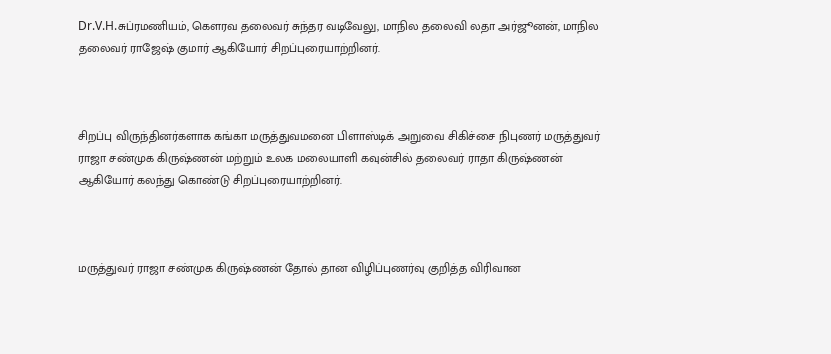Dr.V.H.சுப்ரமணியம், கௌரவ தலைவர் சுந்தர வடிவேலு, மாநில தலைவி லதா அர்ஜூனன், மாநில தலைவர் ராஜேஷ் குமார் ஆகியோர் சிறப்புரையாற்றினர்.



சிறப்பு விருந்தினர்களாக கங்கா மருத்துவமனை பிளாஸ்டிக் அறுவை சிகிச்சை நிபுணர் மருத்துவர் ராஜா சண்முக கிருஷ்ணன் மற்றும் உலக மலையாளி கவுன்சில் தலைவர் ராதா கிருஷ்ணன் ஆகியோர் கலந்து கொண்டு சிறப்புரையாற்றினர்.



மருத்துவர் ராஜா சண்முக கிருஷ்ணன் தோல் தான விழிப்புணர்வு குறித்த விரிவான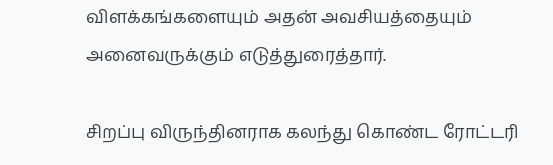விளக்கங்களையும் அதன் அவசியத்தையும் அனைவருக்கும் எடுத்துரைத்தார்.

சிறப்பு விருந்தினராக கலந்து கொண்ட ரோட்டரி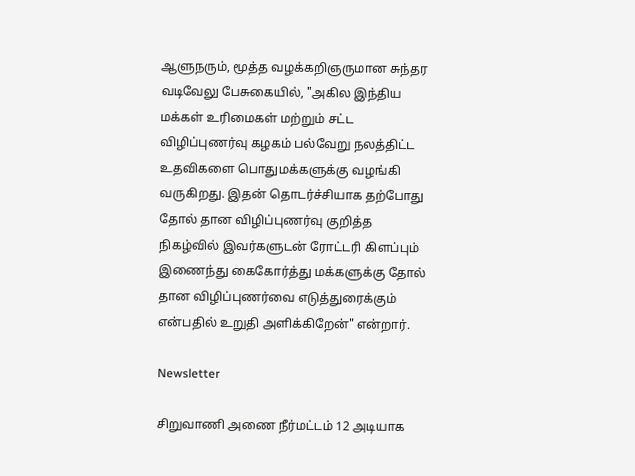ஆளுநரும், மூத்த வழக்கறிஞருமான சுந்தர வடிவேலு பேசுகையில், "அகில இந்திய மக்கள் உரிமைகள் மற்றும் சட்ட விழிப்புணர்வு கழகம் பல்வேறு நலத்திட்ட உதவிகளை பொதுமக்களுக்கு வழங்கி வருகிறது. இதன் தொடர்ச்சியாக தற்போது தோல் தான விழிப்புணர்வு குறித்த நிகழ்வில் இவர்களுடன் ரோட்டரி கிளப்பும் இணைந்து கைகோர்த்து மக்களுக்கு தோல் தான விழிப்புணர்வை எடுத்துரைக்கும் என்பதில் உறுதி அளிக்கிறேன்" என்றார்.

Newsletter

சிறுவாணி அணை நீர்மட்டம் 12 அடியாக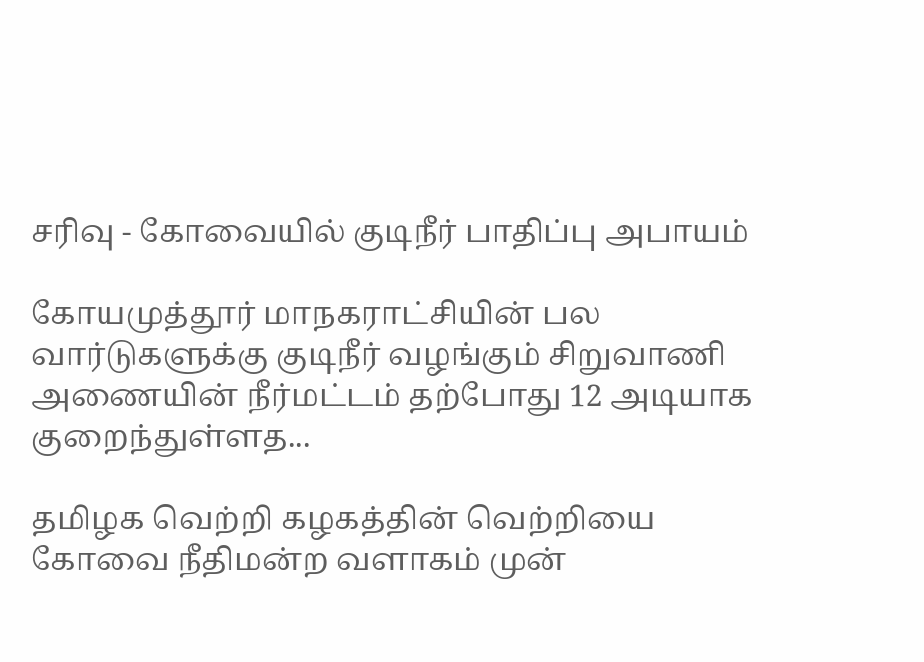சரிவு - கோவையில் குடிநீர் பாதிப்பு அபாயம்

கோயமுத்தூர் மாநகராட்சியின் பல வார்டுகளுக்கு குடிநீர் வழங்கும் சிறுவாணி அணையின் நீர்மட்டம் தற்போது 12 அடியாக குறைந்துள்ளத...

தமிழக வெற்றி கழகத்தின் வெற்றியை கோவை நீதிமன்ற வளாகம் முன்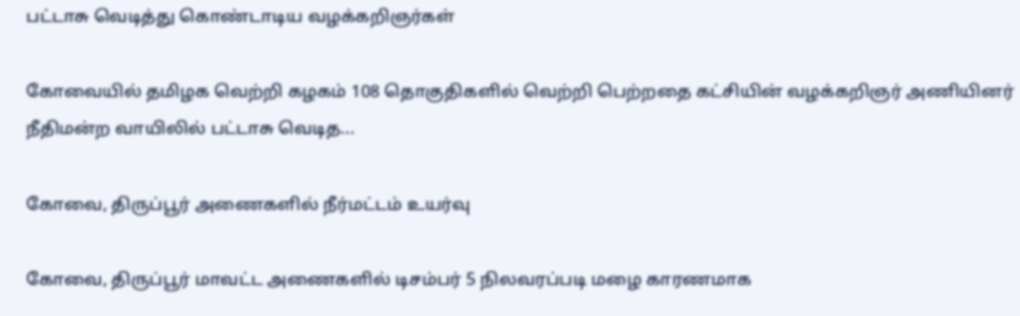பட்டாசு வெடித்து கொண்டாடிய வழக்கறிஞர்கள்

கோவையில் தமிழக வெற்றி கழகம் 108 தொகுதிகளில் வெற்றி பெற்றதை கட்சியின் வழக்கறிஞர் அணியினர் நீதிமன்ற வாயிலில் பட்டாசு வெடித...

கோவை, திருப்பூர் அணைகளில் நீர்மட்டம் உயர்வு

கோவை, திருப்பூர் மாவட்ட அணைகளில் டிசம்பர் 5 நிலவரப்படி மழை காரணமாக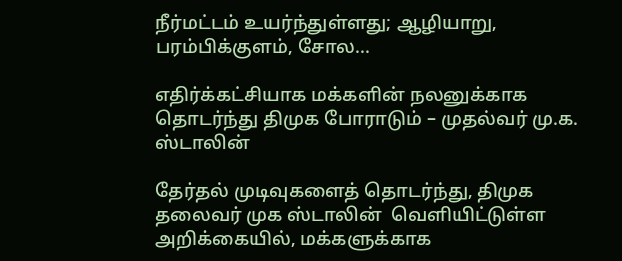நீர்மட்டம் உயர்ந்துள்ளது; ஆழியாறு, பரம்பிக்குளம், சோல...

எதிர்க்கட்சியாக மக்களின் நலனுக்காக தொடர்ந்து திமுக போராடும் – முதல்வர் மு.க. ஸ்டாலின்

தேர்தல் முடிவுகளைத் தொடர்ந்து, திமுக தலைவர் முக ஸ்டாலின்  வெளியிட்டுள்ள அறிக்கையில், மக்களுக்காக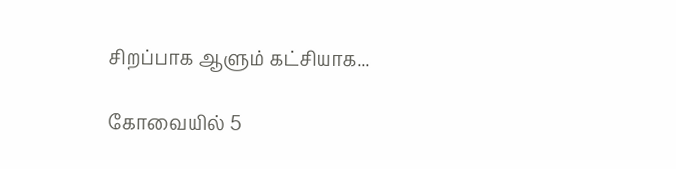சிறப்பாக ஆளும் கட்சியாக...

கோவையில் 5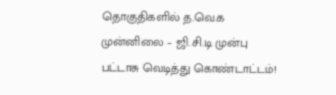தொகுதிகளில் த.வெ.க முன்னிலை – ஜி.சி.டி முன்பு பட்டாசு வெடித்து கொண்டாட்டம்!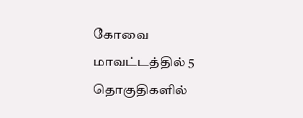கோவை மாவட்டத்தில் 5 தொகுதிகளில்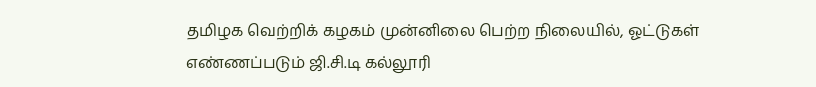தமிழக வெற்றிக் கழகம் முன்னிலை பெற்ற நிலையில், ஓட்டுகள் எண்ணப்படும் ஜி.சி.டி கல்லூரி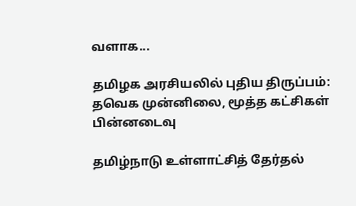வளாக...

தமிழக அரசியலில் புதிய திருப்பம்: தவெக முன்னிலை, மூத்த கட்சிகள் பின்னடைவு

தமிழ்நாடு உள்ளாட்சித் தேர்தல்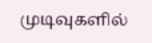முடிவுகளில்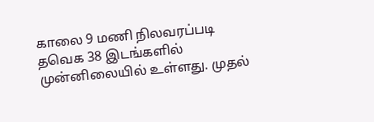காலை 9 மணி நிலவரப்படி தவெக 38 இடங்களில் முன்னிலையில் உள்ளது. முதல்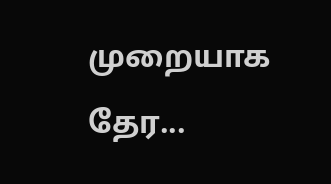முறையாக தேர...